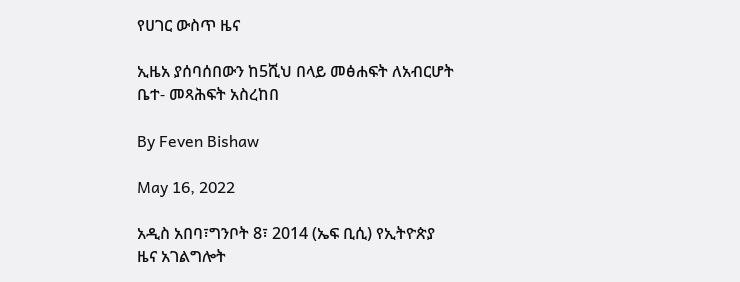የሀገር ውስጥ ዜና

ኢዜአ ያሰባሰበውን ከ5ሺህ በላይ መፅሐፍት ለአብርሆት ቤተ- መጻሕፍት አስረከበ

By Feven Bishaw

May 16, 2022

አዲስ አበባ፣ግንቦት 8፣ 2014 (ኤፍ ቢሲ) የኢትዮጵያ ዜና አገልግሎት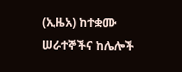(ኢዜአ) ከተቋሙ ሠራተኞችና ከሌሎች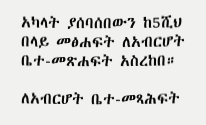አካላት ያሰባሰበውን ከ5ሺህ በላይ መፅሐፍት ለአብርሆት ቤተ-መጽሐፍት አስረከበ።

ለአብርሆት ቤተ-መጻሕፍት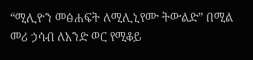“ሚሊዮን መፅሐፍት ለሚሊኒየሙ ትውልድ” በሚል መሪ ኃሳብ ለአንድ ወር የሚቆይ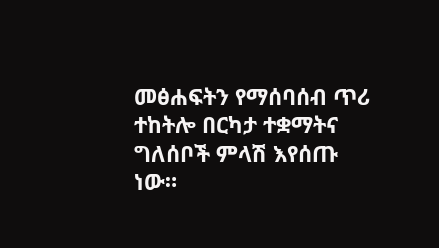መፅሐፍትን የማሰባሰብ ጥሪ ተከትሎ በርካታ ተቋማትና ግለሰቦች ምላሽ እየሰጡ ነው።